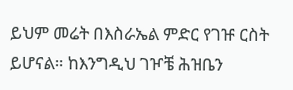ይህም መሬት በእስራኤል ምድር የገዡ ርስት ይሆናል። ከእንግዲህ ገዦቼ ሕዝቤን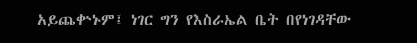አይጨቍኑም፤ ነገር ግን የእስራኤል ቤት በየነገዳቸው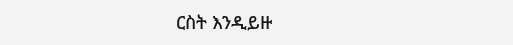ርስት እንዲይዙ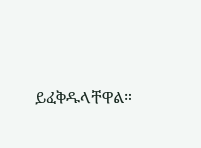ይፈቅዱላቸዋል።